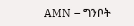AMN – ግንቦት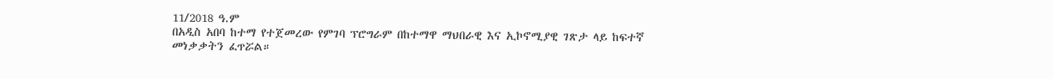11/2018 ዓ.ም
በአዲስ አበባ ከተማ የተጀመረው የምገባ ፕሮግራም በከተማዋ ማህበራዊ እና ኢኮኖሚያዊ ገጽታ ላይ ከፍተኛ መነቃቃትን ፈጥሯል።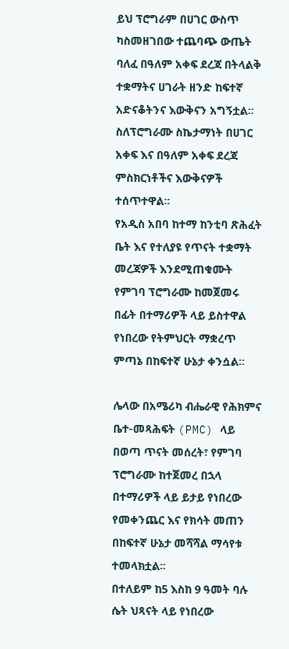ይህ ፕሮግራም በሀገር ውስጥ ካስመዘገበው ተጨባጭ ውጤት ባለፈ በዓለም አቀፍ ደረጃ በትላልቅ ተቋማትና ሀገራት ዘንድ ከፍተኛ አድናቆትንና እውቅናን አግኝቷል፡፡
ስለፕሮግራሙ ስኬታማነት በሀገር አቀፍ እና በዓለም አቀፍ ደረጃ ምስክርነቶችና እውቅናዎች ተሰጥተዋል፡፡
የአዲስ አበባ ከተማ ከንቲባ ጽሕፈት ቤት እና የተለያዩ የጥናት ተቋማት መረጃዎች እንደሚጠቁሙት የምገባ ፕሮግራሙ ከመጀመሩ በፊት በተማሪዎች ላይ ይስተዋል የነበረው የትምህርት ማቋረጥ ምጣኔ በከፍተኛ ሁኔታ ቀንሷል።

ሌላው በአሜሪካ ብሔራዊ የሕክምና ቤተ-መጻሕፍት (PMC) ላይ በወጣ ጥናት መሰረት፣ የምገባ ፕሮግራሙ ከተጀመረ በኋላ በተማሪዎች ላይ ይታይ የነበረው የመቀንጨር እና የክሳት መጠን በከፍተኛ ሁኔታ መሻሻል ማሳየቱ ተመላክቷል፡፡
በተለይም ከ5 እስከ 9 ዓመት ባሉ ሴት ህጻናት ላይ የነበረው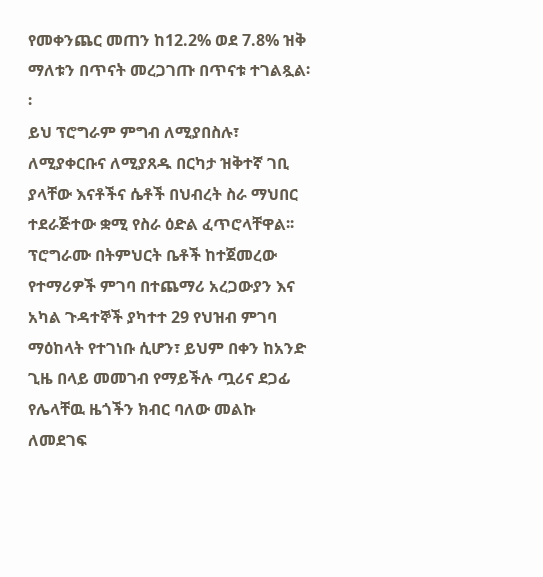የመቀንጨር መጠን ከ12.2% ወደ 7.8% ዝቅ ማለቱን በጥናት መረጋገጡ በጥናቱ ተገልጿል፡፡
ይህ ፕሮግራም ምግብ ለሚያበስሉ፣ ለሚያቀርቡና ለሚያጸዱ በርካታ ዝቅተኛ ገቢ ያላቸው እናቶችና ሴቶች በህብረት ስራ ማህበር ተደራጅተው ቋሚ የስራ ዕድል ፈጥሮላቸዋል፡፡
ፕሮግራሙ በትምህርት ቤቶች ከተጀመረው የተማሪዎች ምገባ በተጨማሪ አረጋውያን እና አካል ጉዳተኞች ያካተተ 29 የህዝብ ምገባ ማዕከላት የተገነቡ ሲሆን፣ ይህም በቀን ከአንድ ጊዜ በላይ መመገብ የማይችሉ ጧሪና ደጋፊ የሌላቸዉ ዜጎችን ክብር ባለው መልኩ ለመደገፍ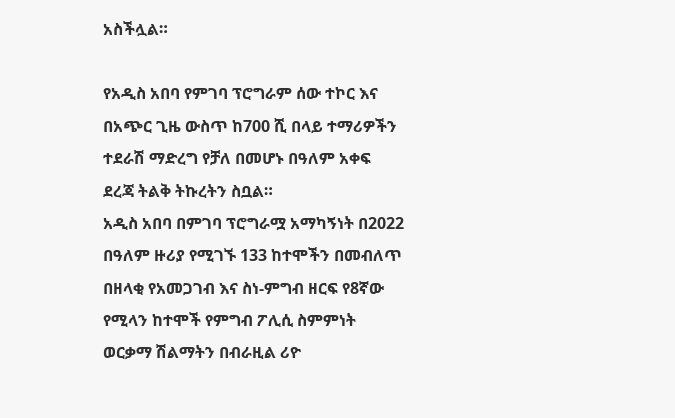አስችሏል።

የአዲስ አበባ የምገባ ፕሮግራም ሰው ተኮር እና በአጭር ጊዜ ውስጥ ከ700 ሺ በላይ ተማሪዎችን ተደራሽ ማድረግ የቻለ በመሆኑ በዓለም አቀፍ ደረጃ ትልቅ ትኩረትን ስቧል።
አዲስ አበባ በምገባ ፕሮግራሟ አማካኝነት በ2022 በዓለም ዙሪያ የሚገኙ 133 ከተሞችን በመብለጥ በዘላቂ የአመጋገብ እና ስነ-ምግብ ዘርፍ የ8ኛው የሚላን ከተሞች የምግብ ፖሊሲ ስምምነት ወርቃማ ሽልማትን በብራዚል ሪዮ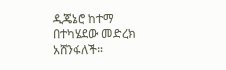ዲጄኔሮ ከተማ በተካሄደው መድረክ አሸንፋለች።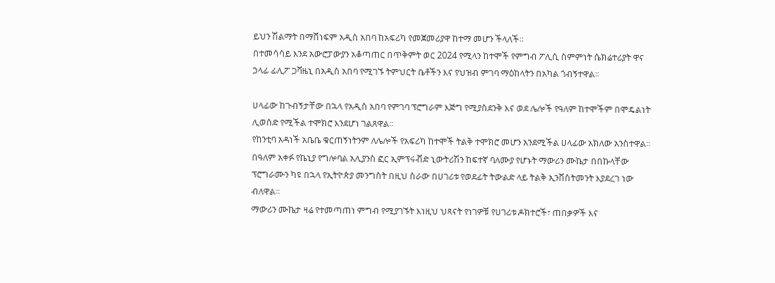ይህን ሽልማት በማሸነፍም አዲስ አበባ ከአፍሪካ የመጀመሪያዋ ከተማ መሆን ችላለች።
በተመሳሳይ እንደ አውሮፓውያን አቆጣጠር በጥቅምት ወር 2024 የሚላን ከተሞች የምግብ ፖሊሲ ስምምነት ሴክሬተሪያት ዋና ኃላፊ ፊሊፖ ጋቫዜኒ በአዲስ አበባ የሚገኙ ትምህርት ቤቶችን እና የህዝብ ምገባ ማዕከላትን በአካል ጎብኝተዋል፡፡

ሀላፊው ከጉብኝታቸው በኋላ የአዲስ አበባ የምገባ ፕሮግራም እጅግ የሚያስደንቅ እና ወደ ሌሎች የዓለም ከተሞችም በሞዴልነት ሊወሰድ የሚችል ተሞክሮ እንደሆነ ገልጸዋል፡፡
የከንቲባ አዳነች አቤቤ ቁርጠኝነትንም ለሌሎች የአፍሪካ ከተሞች ትልቅ ተሞክሮ መሆን አንደሚችል ሀላፊው አክለው አንስተዋል፡፡
በዓለም አቀፉ የኬኒያ የግሎባል አሊያንስ ፎር ኢምፕሩቭድ ኒውትሪሽን ከፍተኛ ባለሙያ የሆኑት ማውሪን ሙኬታ በበኩላቸው ፕሮግራሙን ካዩ በኋላ የኢትዮጵያ መንግስት በዚህ ስራው በሀገሪቱ የወደፊት ትውልድ ላይ ትልቅ ኢንቨስትመንት እያደረገ ነው ብለዋል።
ማውሪን ሙኬታ ዛሬ የተመጣጠነ ምግብ የሚያገኙት እነዚህ ህጻናት የነገዎቹ የሀገሪቱ ዶክተሮች፣ ጠበቃዎች እና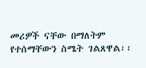መሪዎች ናቸው በማለትም የተሰማቸውን ስሜት ገልጸዋል፡፡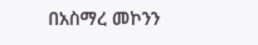በአስማረ መኮንን